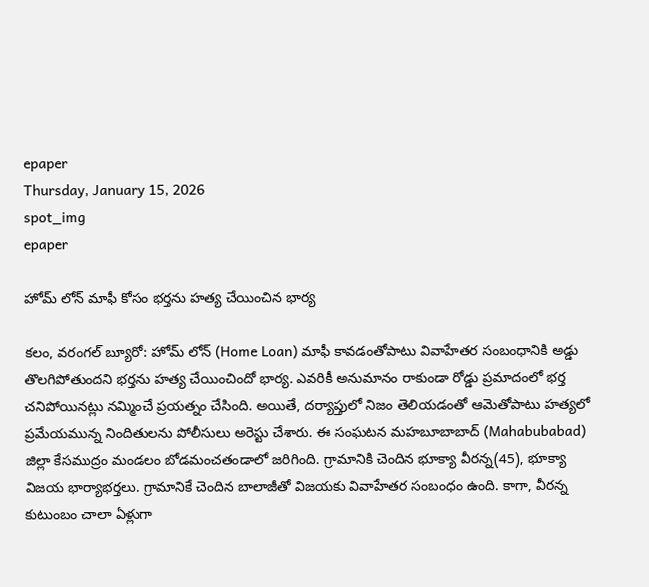epaper
Thursday, January 15, 2026
spot_img
epaper

హోమ్ లోన్ మాఫీ కోసం భర్తను హత్య చేయించిన భార్య

కలం, వరంగల్ బ్యూరో: హోమ్ లోన్ (Home Loan) మాఫీ కావడంతోపాటు వివాహేతర సంబంధానికి అడ్డు తొలగిపోతుందని భర్తను హత్య చేయించిందో భార్య. ఎవరికీ అనుమానం రాకుండా రోడ్డు ప్రమాదంలో భర్త చనిపోయినట్లు నమ్మించే ప్రయత్నం చేసింది. అయితే, దర్యాప్తులో నిజం తెలియడంతో ఆమెతోపాటు హత్యలో ప్రమేయమున్న నిందితులను పోలీసులు అరెస్టు చేశారు. ఈ సంఘటన మహబూబాబాద్ (Mahabubabad) జిల్లా కేసముద్రం మండలం బోడమంచతండాలో జరిగింది. గ్రామానికి చెందిన భూక్యా వీరన్న(45), భూక్యా విజయ భార్యాభర్తలు. గ్రామానికే చెందిన బాలాజీతో విజయకు వివాహేతర సంబంధం ఉంది. కాగా, వీరన్న కుటుంబం చాలా ఏళ్లుగా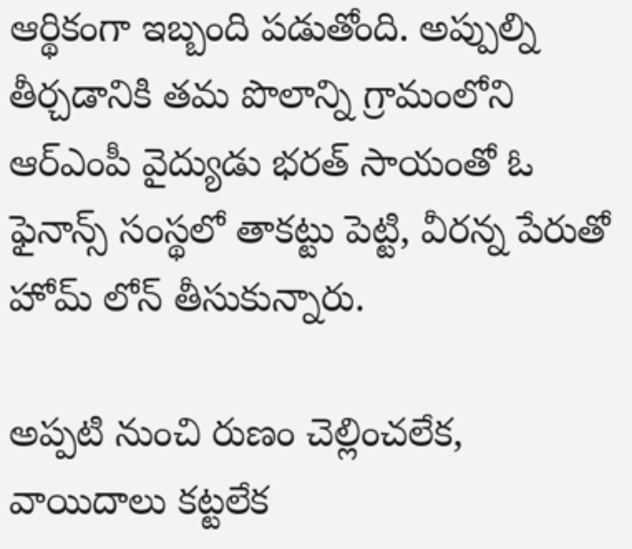ఆర్థికంగా ఇబ్బంది పడుతోంది. అప్పుల్ని తీర్చడానికి తమ పొలాన్ని గ్రామంలోని ఆర్ఎంపీ వైద్యుడు భరత్ సాయంతో ఓ ఫైనాన్స్ సంస్థలో తాకట్టు పెట్టి, వీరన్న పేరుతో హోమ్ లోన్ తీసుకున్నారు.

అప్పటి నుంచి రుణం చెల్లించలేక, వాయిదాలు కట్టలేక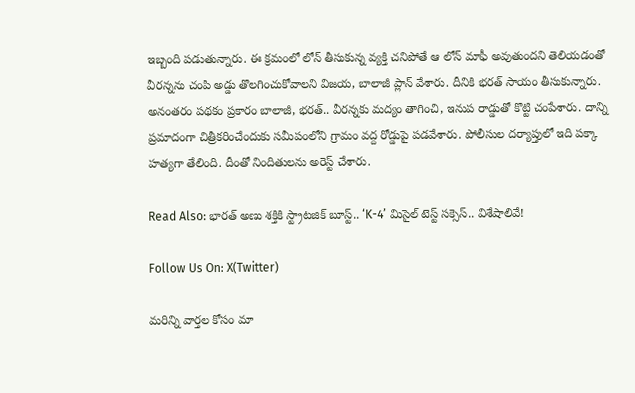ఇబ్బంది పడుతున్నారు. ఈ క్రమంలో లోన్ తీసుకున్న వ్యక్తి చనిపోతే ఆ లోన్ మాఫీ అవుతుందని తెలియడంతో వీరన్నను చంపి అడ్డు తొలగించుకోవాలని విజయ, బాలాజీ ప్లాన్ వేశారు. దీనికి భరత్ సాయం తీసుకున్నారు. అనంతరం పథకం ప్రకారం బాలాజీ, భరత్.. వీరన్నకు మద్యం తాగించి, ఇనుప రాడ్డుతో కొట్టి చంపేశారు. దాన్ని ప్రమాదంగా చిత్రీకరించేందుకు సమీపంలోని గ్రామం వద్ద రోడ్డుపై పడవేశారు. పోలీసుల దర్యాప్తులో ఇది పక్కా హత్యగా తేలింది. దీంతో నిందితులను అరెస్ట్ చేశారు.

Read Also: భారత్ అణు శక్తికి స్ట్రాటజిక్ బూస్ట్.. ‘K-4’ మిసైల్ టెస్ట్ సక్సెస్.. విశేషాలివే!

Follow Us On: X(Twitter)

మ‌రిన్ని వార్త‌ల కోసం మా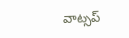వాట్స‌ప్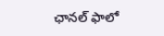ఛాన‌ల్ ఫాలో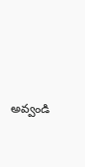అవ్వండి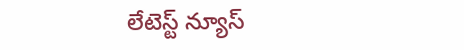లేటెస్ట్ న్యూస్‌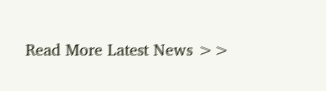Read More Latest News >>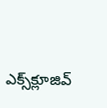ఎక్స్‌క్లూజివ్‌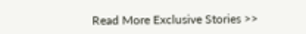Read More Exclusive Stories >>